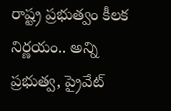రాష్ట్ర ప్రభుత్వం కీలక నిర్ణయం.. అన్ని ప్రభుత్వ, ప్రైవేట్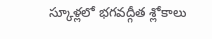స్కూళ్లలో భగవద్గీత శ్లోకాలు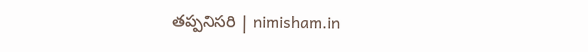తప్పనిసరి | nimisham.in